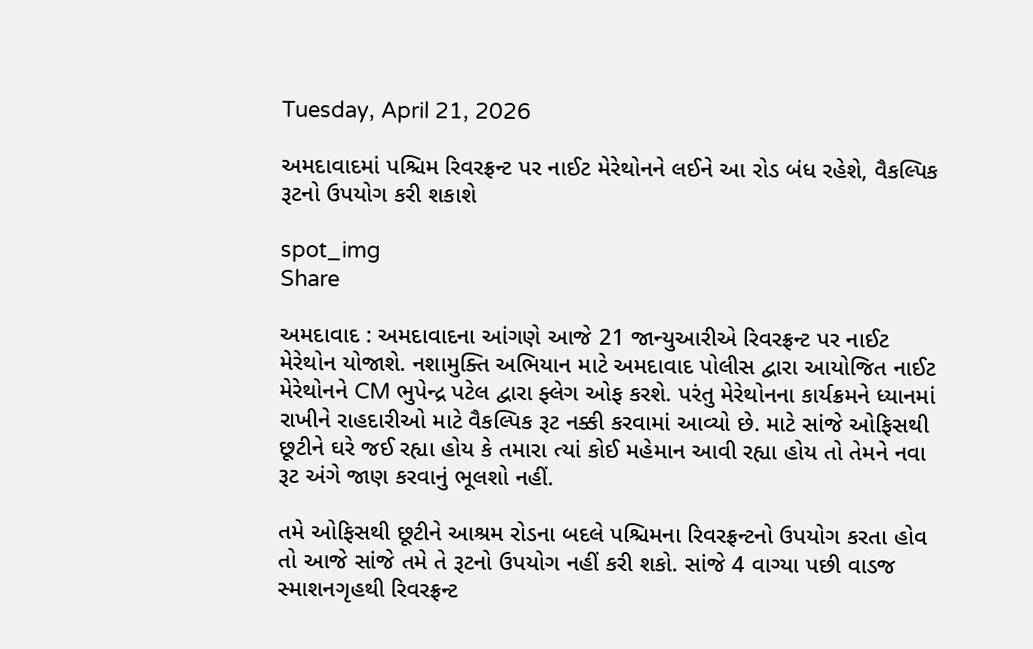Tuesday, April 21, 2026

અમદાવાદમાં પશ્ચિમ રિવરફ્રન્ટ પર નાઈટ મેરેથોનને લઈને આ રોડ બંધ રહેશે, વૈકલ્પિક રૂટનો ઉપયોગ કરી શકાશે

spot_img
Share

અમદાવાદ : અમદાવાદના આંગણે આજે 21 જાન્યુઆરીએ રિવરફ્રન્ટ પર નાઈટ મેરેથોન યોજાશે. નશામુક્તિ અભિયાન માટે અમદાવાદ પોલીસ દ્વારા આયોજિત નાઈટ મેરેથોનને CM ભુપેન્દ્ર પટેલ દ્વારા ફ્લેગ ઓફ કરશે. પરંતુ મેરેથોનના કાર્યક્રમને ધ્યાનમાં રાખીને રાહદારીઓ માટે વૈકલ્પિક રૂટ નક્કી કરવામાં આવ્યો છે. માટે સાંજે ઓફિસથી છૂટીને ઘરે જઈ રહ્યા હોય કે તમારા ત્યાં કોઈ મહેમાન આવી રહ્યા હોય તો તેમને નવા રૂટ અંગે જાણ કરવાનું ભૂલશો નહીં.

તમે ઓફિસથી છૂટીને આશ્રમ રોડના બદલે પશ્ચિમના રિવરફ્રન્ટનો ઉપયોગ કરતા હોવ તો આજે સાંજે તમે તે રૂટનો ઉપયોગ નહીં કરી શકો. સાંજે 4 વાગ્યા પછી વાડજ સ્માશનગૃહથી રિવરફ્રન્ટ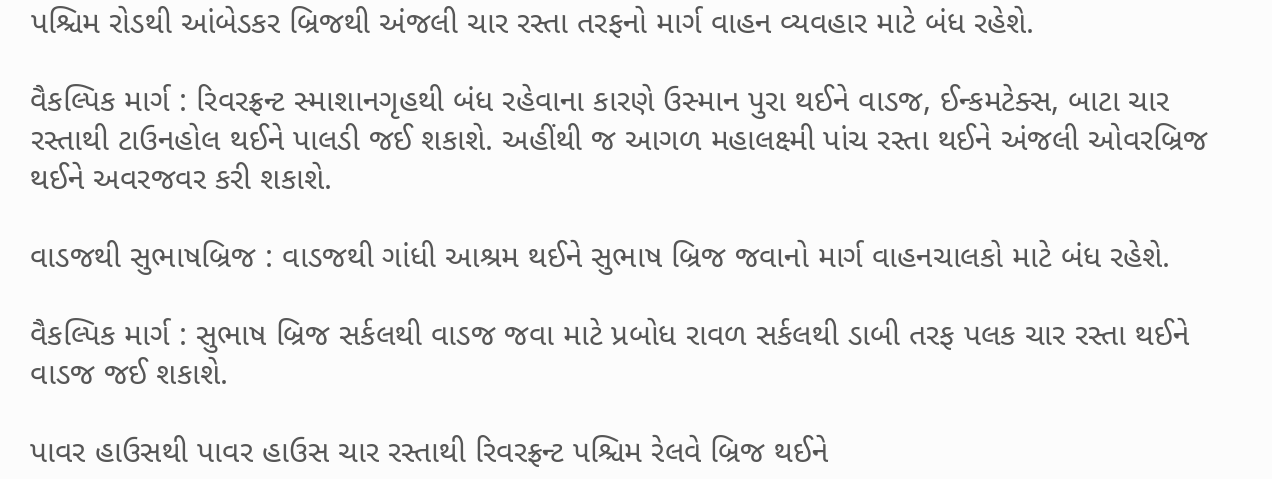પશ્ચિમ રોડથી આંબેડકર બ્રિજથી અંજલી ચાર રસ્તા તરફનો માર્ગ વાહન વ્યવહાર માટે બંધ રહેશે.

વૈકલ્પિક માર્ગ : રિવરફ્રન્ટ સ્માશાનગૃહથી બંધ રહેવાના કારણે ઉસ્માન પુરા થઈને વાડજ, ઈન્કમટેક્સ, બાટા ચાર રસ્તાથી ટાઉનહોલ થઈને પાલડી જઈ શકાશે. અહીંથી જ આગળ મહાલક્ષ્મી પાંચ રસ્તા થઈને અંજલી ઓવરબ્રિજ થઈને અવરજવર કરી શકાશે.

વાડજથી સુભાષબ્રિજ : વાડજથી ગાંધી આશ્રમ થઈને સુભાષ બ્રિજ જવાનો માર્ગ વાહનચાલકો માટે બંધ રહેશે.

વૈકલ્પિક માર્ગ : સુભાષ બ્રિજ સર્કલથી વાડજ જવા માટે પ્રબોધ રાવળ સર્કલથી ડાબી તરફ પલક ચાર રસ્તા થઈને વાડજ જઈ શકાશે.

પાવર હાઉસથી પાવર હાઉસ ચાર રસ્તાથી રિવરફ્રન્ટ પશ્ચિમ રેલવે બ્રિજ થઈને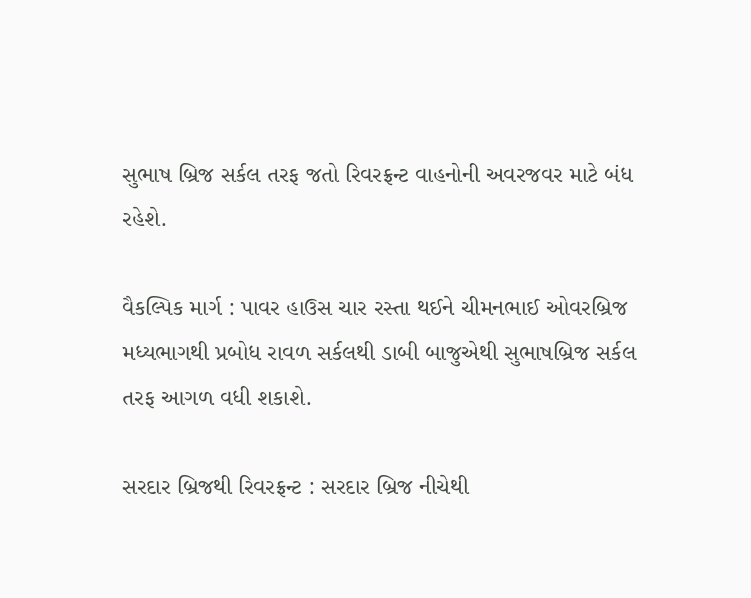સુભાષ બ્રિજ સર્કલ તરફ જતો રિવરફ્રન્ટ વાહનોની અવરજવર માટે બંધ રહેશે.

વૈકલ્પિક માર્ગ : પાવર હાઉસ ચાર રસ્તા થઈને ચીમનભાઈ ઓવરબ્રિજ મધ્યભાગથી પ્રબોધ રાવળ સર્કલથી ડાબી બાજુએથી સુભાષબ્રિજ સર્કલ તરફ આગળ વધી શકાશે.

સરદાર બ્રિજથી રિવરફ્રન્ટ : સરદાર બ્રિજ નીચેથી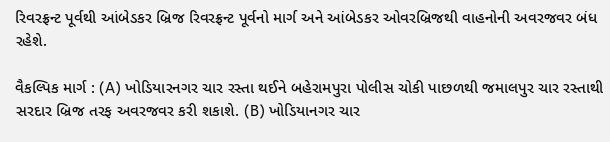રિવરફ્રન્ટ પૂર્વથી આંબેડકર બ્રિજ રિવરફ્રન્ટ પૂર્વનો માર્ગ અને આંબેડકર ઓવરબ્રિજથી વાહનોની અવરજવર બંધ રહેશે.

વૈકલ્પિક માર્ગ : (A) ખોડિયારનગર ચાર રસ્તા થઈને બહેરામપુરા પોલીસ ચોકી પાછળથી જમાલપુર ચાર રસ્તાથી સરદાર બ્રિજ તરફ અવરજવર કરી શકાશે. (B) ખોડિયાનગર ચાર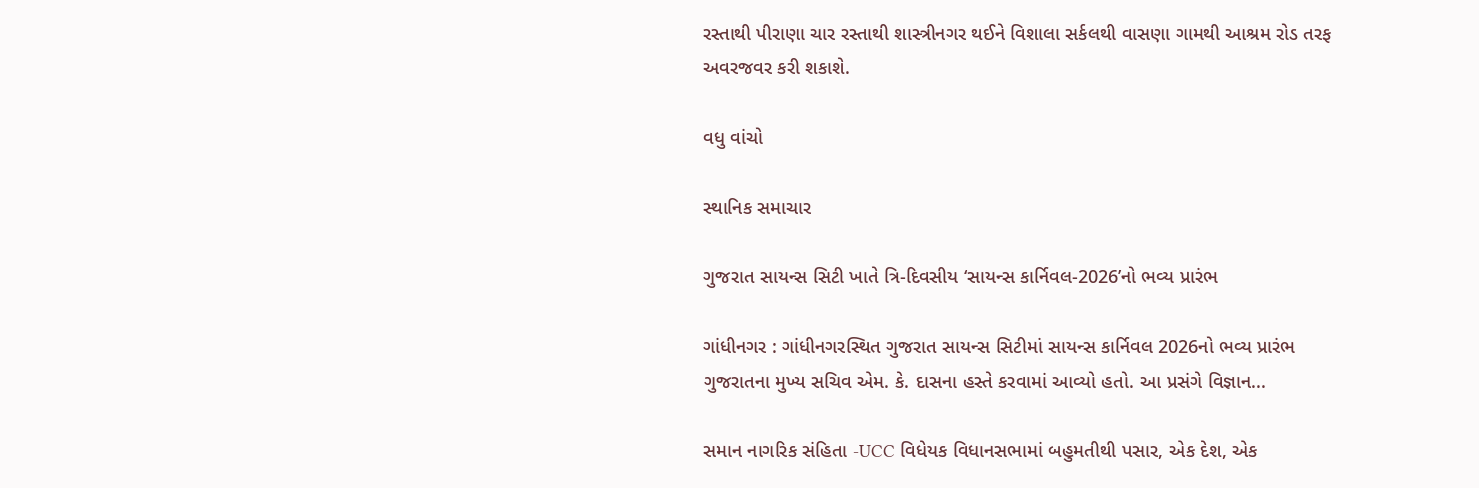રસ્તાથી પીરાણા ચાર રસ્તાથી શાસ્ત્રીનગર થઈને વિશાલા સર્કલથી વાસણા ગામથી આશ્રમ રોડ તરફ અવરજવર કરી શકાશે.

વધુ વાંચો

સ્થાનિક સમાચાર

ગુજરાત સાયન્સ સિટી ખાતે ત્રિ-દિવસીય ‘સાયન્સ કાર્નિવલ-2026’નો ભવ્ય પ્રારંભ

ગાંધીનગર : ગાંધીનગરસ્થિત ગુજરાત સાયન્સ સિટીમાં સાયન્સ કાર્નિવલ 2026નો ભવ્ય પ્રારંભ ગુજરાતના મુખ્ય સચિવ એમ. કે. દાસના હસ્તે કરવામાં આવ્યો હતો. આ પ્રસંગે વિજ્ઞાન...

સમાન નાગરિક સંહિતા -UCC વિધેયક વિધાનસભામાં બહુમતીથી પસાર, એક દેશ, એક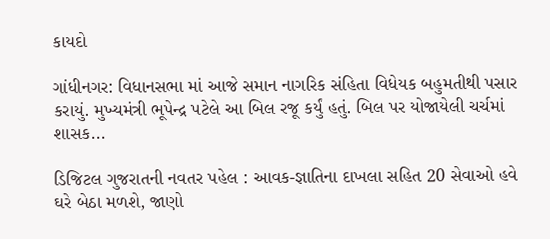કાયદો

ગાંધીનગર: વિધાનસભા માં આજે સમાન નાગરિક સંહિતા વિધેયક બહુમતીથી પસાર કરાયું. મુખ્યમંત્રી ભૂપેન્દ્ર પટેલે આ બિલ રજૂ કર્યું હતું. બિલ પર યોજાયેલી ચર્ચમાં શાસક...

ડિજિટલ ગુજરાતની નવતર પહેલ : આવક-જ્ઞાતિના દાખલા સહિત 20 સેવાઓ હવે ઘરે બેઠા મળશે, જાણો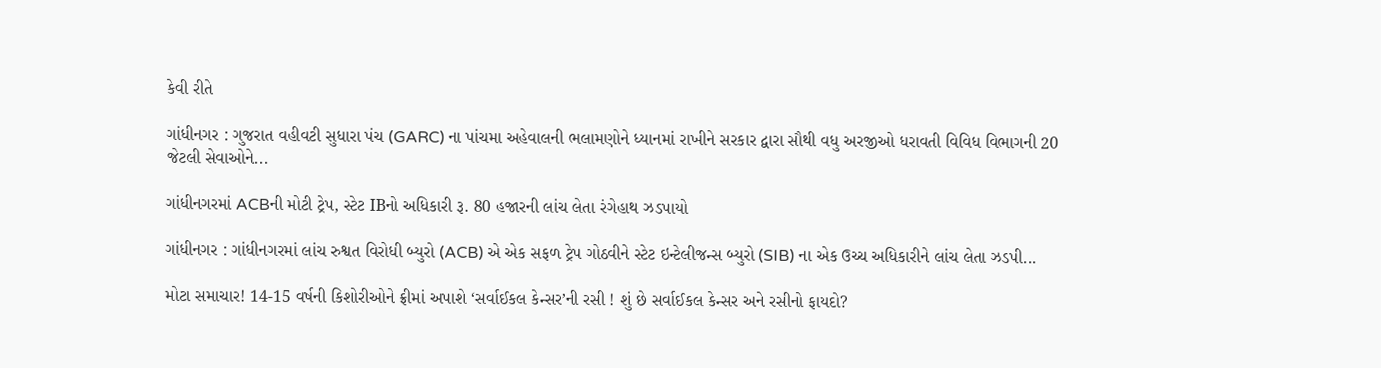કેવી રીતે

ગાંધીનગર : ગુજરાત વહીવટી સુધારા પંચ (GARC) ના પાંચમા અહેવાલની ભલામણોને ધ્યાનમાં રાખીને સરકાર દ્વારા સૌથી વધુ અરજીઓ ધરાવતી વિવિધ વિભાગની 20 જેટલી સેવાઓને...

ગાંધીનગરમાં ACBની મોટી ટ્રેપ, સ્ટેટ IBનો અધિકારી રૂ. 80 હજારની લાંચ લેતા રંગેહાથ ઝડપાયો

ગાંધીનગર : ગાંધીનગરમાં લાંચ રુશ્વત વિરોધી બ્યુરો (ACB) એ એક સફળ ટ્રેપ ગોઠવીને સ્ટેટ ઇન્ટેલીજન્સ બ્યુરો (SIB) ના એક ઉચ્ચ અધિકારીને લાંચ લેતા ઝડપી...

મોટા સમાચાર! 14-15 વર્ષની કિશોરીઓને ફ્રીમાં અપાશે ‘સર્વાઈકલ કેન્સર’ની રસી ! શું છે સર્વાઈકલ કેન્સર અને રસીનો ફાયદો?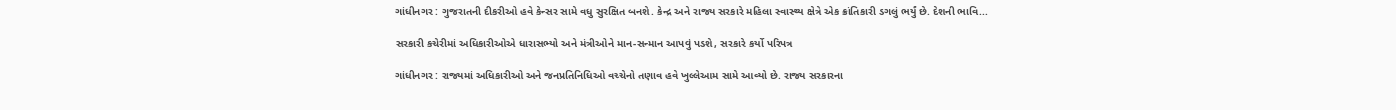ગાંધીનગર : ગુજરાતની દીકરીઓ હવે કેન્સર સામે વધુ સુરક્ષિત બનશે. કેન્દ્ર અને રાજ્ય સરકારે મહિલા સ્વાસ્થ્ય ક્ષેત્રે એક ક્રાંતિકારી ડગલું ભર્યું છે. દેશની ભાવિ...

સરકારી કચેરીમાં અધિકારીઓએ ધારાસભ્યો અને મંત્રીઓને માન-સન્માન આપવું પડશે, સરકારે કર્યો પરિપત્ર

ગાંધીનગર : રાજ્યમાં અધિકારીઓ અને જનપ્રતિનિધિઓ વચ્ચેનો તણાવ હવે ખુલ્લેઆમ સામે આવ્યો છે. રાજ્ય સરકારના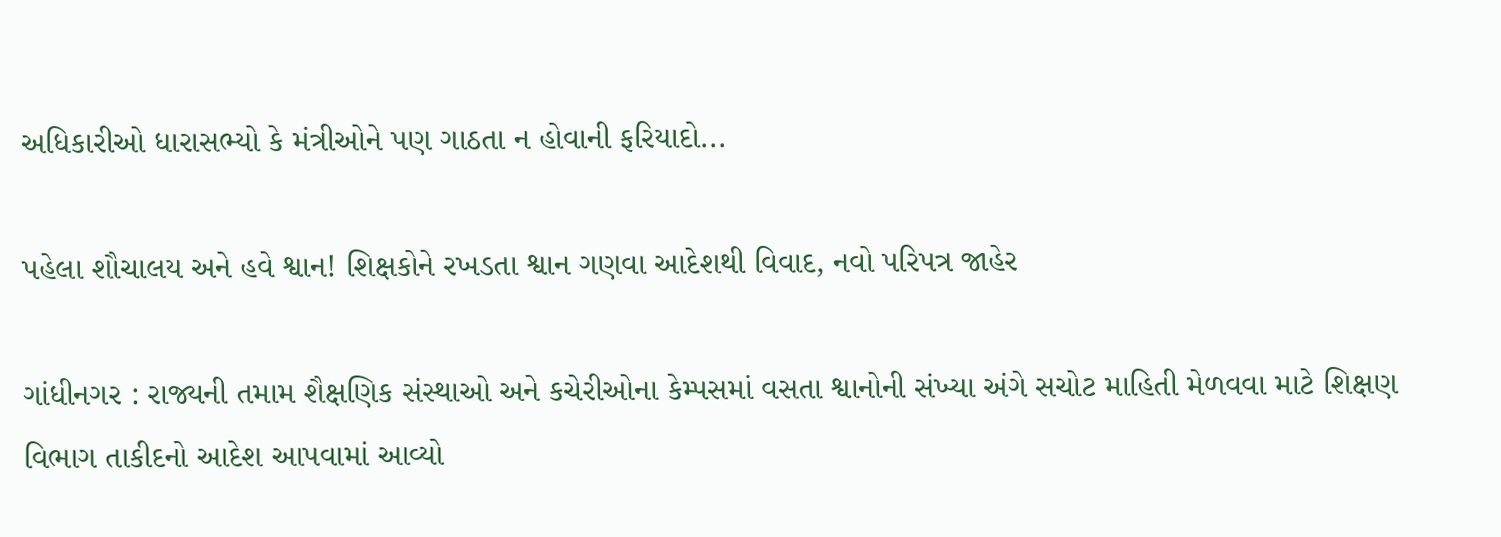અધિકારીઓ ધારાસભ્યો કે મંત્રીઓને પણ ગાઠતા ન હોવાની ફરિયાદો...

પહેલા શૌચાલય અને હવે શ્વાન! શિક્ષકોને રખડતા શ્વાન ગણવા આદેશથી વિવાદ, નવો પરિપત્ર જાહેર

ગાંધીનગર : રાજ્યની તમામ શૈક્ષણિક સંસ્થાઓ અને કચેરીઓના કેમ્પસમાં વસતા શ્વાનોની સંખ્યા અંગે સચોટ માહિતી મેળવવા માટે શિક્ષણ વિભાગ તાકીદનો આદેશ આપવામાં આવ્યો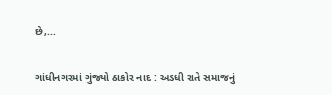છે,...

ગાંધીનગરમાં ગુંજ્યો ઠાકોર નાદ : અડધી રાતે સમાજનું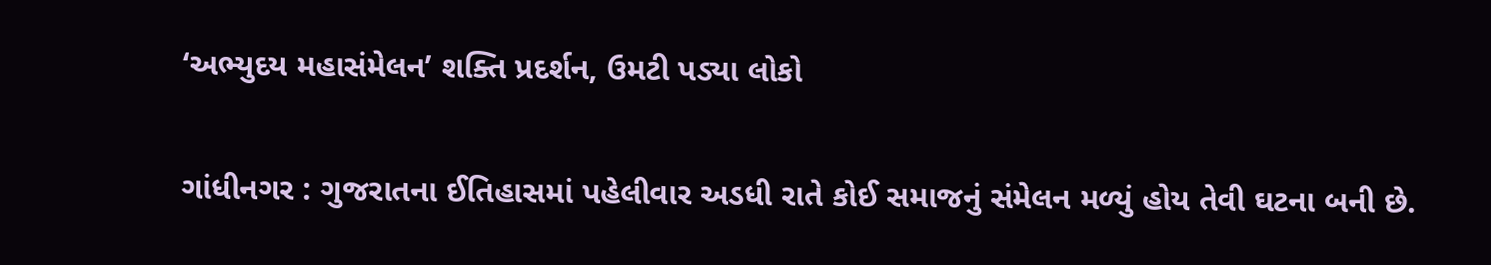‘અભ્યુદય મહાસંમેલન’ શક્તિ પ્રદર્શન, ઉમટી પડ્યા લોકો

ગાંધીનગર : ગુજરાતના ઈતિહાસમાં પહેલીવાર અડધી રાતે કોઈ સમાજનું સંમેલન મળ્યું હોય તેવી ઘટના બની છે.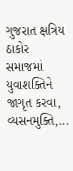ગુજરાત ક્ષત્રિય ઠાકોર સમાજમાં યુવાશક્તિને જાગૃત કરવા, વ્યસનમુક્તિ,...